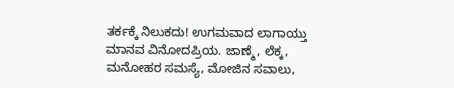ತರ್ಕಕ್ಕೆ ನಿಲುಕದು! ಉಗಮವಾದ ಲಾಗಾಯ್ತು ಮಾನವ ವಿನೋದಪ್ರಿಯ. ಜಾಣ್ಮೆ, ಲೆಕ್ಕ, ಮನೋಹರ ಸಮಸ್ಯೆ, ಮೋಜಿನ ಸವಾಲು,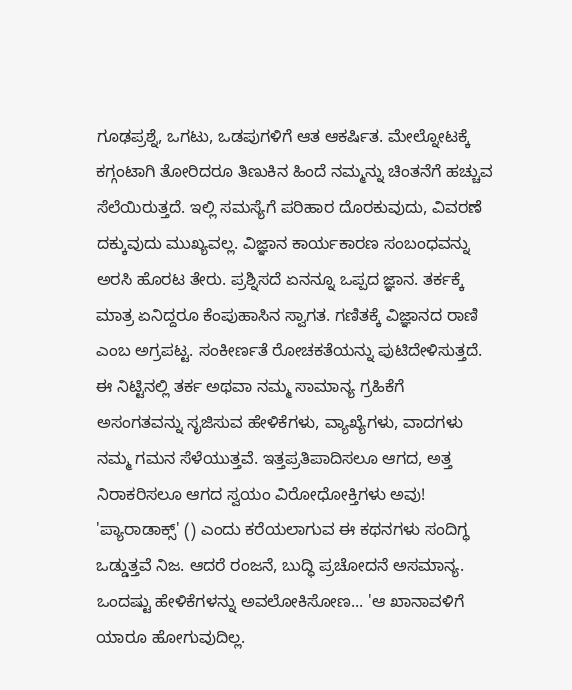ಗೂಢಪ್ರಶ್ನೆ, ಒಗಟು, ಒಡಪುಗಳಿಗೆ ಆತ ಆಕರ್ಷಿತ. ಮೇಲ್ನೋಟಕ್ಕೆ ಕಗ್ಗಂಟಾಗಿ ತೋರಿದರೂ ತಿಣುಕಿನ ಹಿಂದೆ ನಮ್ಮನ್ನು ಚಿಂತನೆಗೆ ಹಚ್ಚುವ ಸೆಲೆಯಿರುತ್ತದೆ. ಇಲ್ಲಿ ಸಮಸ್ಯೆಗೆ ಪರಿಹಾರ ದೊರಕುವುದು, ವಿವರಣೆ ದಕ್ಕುವುದು ಮುಖ್ಯವಲ್ಲ. ವಿಜ್ಞಾನ ಕಾರ್ಯಕಾರಣ ಸಂಬಂಧವನ್ನು ಅರಸಿ ಹೊರಟ ತೇರು. ಪ್ರಶ್ನಿಸದೆ ಏನನ್ನೂ ಒಪ್ಪದ ಜ್ಞಾನ. ತರ್ಕಕ್ಕೆ ಮಾತ್ರ ಏನಿದ್ದರೂ ಕೆಂಪುಹಾಸಿನ ಸ್ವಾಗತ. ಗಣಿತಕ್ಕೆ ವಿಜ್ಞಾನದ ರಾಣಿ ಎಂಬ ಅಗ್ರಪಟ್ಟ. ಸಂಕೀರ್ಣತೆ ರೋಚಕತೆಯನ್ನು ಪುಟಿದೇಳಿಸುತ್ತದೆ. ಈ ನಿಟ್ಟಿನಲ್ಲಿ ತರ್ಕ ಅಥವಾ ನಮ್ಮ ಸಾಮಾನ್ಯ ಗ್ರಹಿಕೆಗೆ ಅಸಂಗತವನ್ನು ಸೃಜಿಸುವ ಹೇಳಿಕೆಗಳು, ವ್ಯಾಖ್ಯೆಗಳು, ವಾದಗಳು ನಮ್ಮ ಗಮನ ಸೆಳೆಯುತ್ತವೆ. ಇತ್ತಪ್ರತಿಪಾದಿಸಲೂ ಆಗದ, ಅತ್ತ ನಿರಾಕರಿಸಲೂ ಆಗದ ಸ್ವಯಂ ವಿರೋಧೋಕ್ತಿಗಳು ಅವು! 'ಪ್ಯಾರಾಡಾಕ್ಸ್‌' () ಎಂದು ಕರೆಯಲಾಗುವ ಈ ಕಥನಗಳು ಸಂದಿಗ್ಧ ಒಡ್ಡುತ್ತವೆ ನಿಜ. ಆದರೆ ರಂಜನೆ, ಬುದ್ಧಿ ಪ್ರಚೋದನೆ ಅಸಮಾನ್ಯ. ಒಂದಷ್ಟು ಹೇಳಿಕೆಗಳನ್ನು ಅವಲೋಕಿಸೋಣ... 'ಆ ಖಾನಾವಳಿಗೆ ಯಾರೂ ಹೋಗುವುದಿಲ್ಲ.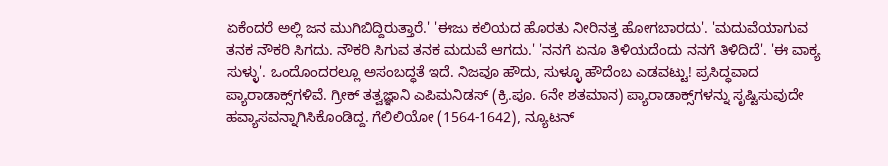ಏಕೆಂದರೆ ಅಲ್ಲಿ ಜನ ಮುಗಿಬಿದ್ದಿರುತ್ತಾರೆ.' 'ಈಜು ಕಲಿಯದ ಹೊರತು ನೀರಿನತ್ತ ಹೋಗಬಾರದು'. 'ಮದುವೆಯಾಗುವ ತನಕ ನೌಕರಿ ಸಿಗದು. ನೌಕರಿ ಸಿಗುವ ತನಕ ಮದುವೆ ಆಗದು.' 'ನನಗೆ ಏನೂ ತಿಳಿಯದೆಂದು ನನಗೆ ತಿಳಿದಿದೆ'. 'ಈ ವಾಕ್ಯ ಸುಳ್ಳು'. ಒಂದೊಂದರಲ್ಲೂ ಅಸಂಬದ್ಧತೆ ಇದೆ. ನಿಜವೂ ಹೌದು, ಸುಳ್ಳೂ ಹೌದೆಂಬ ಎಡವಟ್ಟು! ಪ್ರಸಿದ್ಧವಾದ ಪ್ಯಾರಾಡಾಕ್ಸ್‌ಗಳಿವೆ. ಗ್ರೀಕ್ ತತ್ವಜ್ಞಾನಿ ಎಪಿಮನಿಡಸ್ (ಕ್ರಿ.ಪೂ. 6ನೇ ಶತಮಾನ) ಪ್ಯಾರಾಡಾಕ್ಸ್‌ಗಳನ್ನು ಸೃಷ್ಟಿಸುವುದೇ ಹವ್ಯಾಸವನ್ನಾಗಿಸಿಕೊಂಡಿದ್ದ. ಗೆಲಿಲಿಯೋ (1564-1642), ನ್ಯೂಟನ್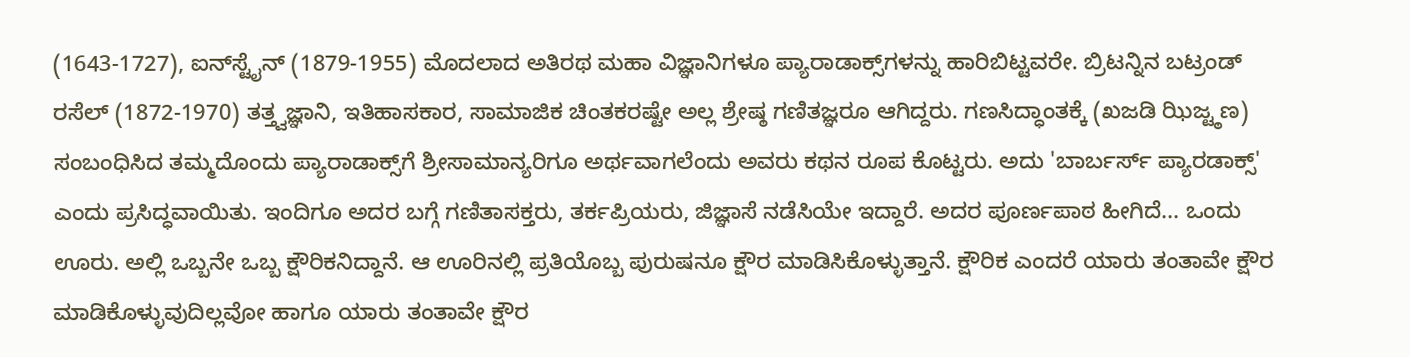(1643-1727), ಐನ್‌ಸ್ಟೈನ್ (1879-1955) ಮೊದಲಾದ ಅತಿರಥ ಮಹಾ ವಿಜ್ಞಾನಿಗಳೂ ಪ್ಯಾರಾಡಾಕ್ಸ್‌ಗಳನ್ನು ಹಾರಿಬಿಟ್ಟವರೇ. ಬ್ರಿಟನ್ನಿನ ಬಟ್ರಂಡ್ ರಸೆಲ್ (1872-1970) ತತ್ತ್ವಜ್ಞಾನಿ, ಇತಿಹಾಸಕಾರ, ಸಾಮಾಜಿಕ ಚಿಂತಕರಷ್ಟೇ ಅಲ್ಲ ಶ್ರೇಷ್ಠ ಗಣಿತಜ್ಞರೂ ಆಗಿದ್ದರು. ಗಣಸಿದ್ಧಾಂತಕ್ಕೆ (ಖಜಡಿ ಝಿಜ್ಟ್ಠಣ) ಸಂಬಂಧಿಸಿದ ತಮ್ಮದೊಂದು ಪ್ಯಾರಾಡಾಕ್ಸ್‌ಗೆ ಶ್ರೀಸಾಮಾನ್ಯರಿಗೂ ಅರ್ಥವಾಗಲೆಂದು ಅವರು ಕಥನ ರೂಪ ಕೊಟ್ಟರು. ಅದು 'ಬಾರ್ಬರ್ಸ್ ಪ್ಯಾರಡಾಕ್ಸ್‌' ಎಂದು ಪ್ರಸಿದ್ಧವಾಯಿತು. ಇಂದಿಗೂ ಅದರ ಬಗ್ಗೆ ಗಣಿತಾಸಕ್ತರು, ತರ್ಕಪ್ರಿಯರು, ಜಿಜ್ಞಾಸೆ ನಡೆಸಿಯೇ ಇದ್ದಾರೆ. ಅದರ ಪೂರ್ಣಪಾಠ ಹೀಗಿದೆ... ಒಂದು ಊರು. ಅಲ್ಲಿ ಒಬ್ಬನೇ ಒಬ್ಬ ಕ್ಷೌರಿಕನಿದ್ದಾನೆ. ಆ ಊರಿನಲ್ಲಿ ಪ್ರತಿಯೊಬ್ಬ ಪುರುಷನೂ ಕ್ಷೌರ ಮಾಡಿಸಿಕೊಳ್ಳುತ್ತಾನೆ. ಕ್ಷೌರಿಕ ಎಂದರೆ ಯಾರು ತಂತಾವೇ ಕ್ಷೌರ ಮಾಡಿಕೊಳ್ಳುವುದಿಲ್ಲವೋ ಹಾಗೂ ಯಾರು ತಂತಾವೇ ಕ್ಷೌರ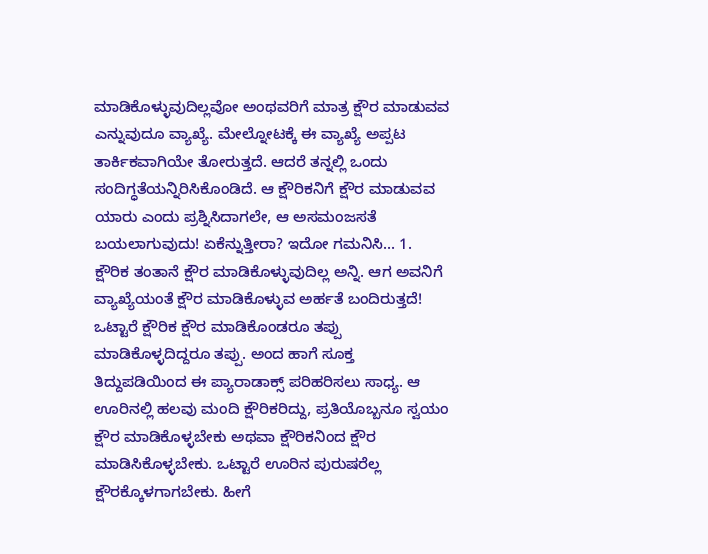ಮಾಡಿಕೊಳ್ಳುವುದಿಲ್ಲವೋ ಅಂಥವರಿಗೆ ಮಾತ್ರ ಕ್ಷೌರ ಮಾಡುವವ ಎನ್ನುವುದೂ ವ್ಯಾಖ್ಯೆ. ಮೇಲ್ನೋಟಕ್ಕೆ ಈ ವ್ಯಾಖ್ಯೆ ಅಪ್ಪಟ ತಾರ್ಕಿಕವಾಗಿಯೇ ತೋರುತ್ತದೆ. ಆದರೆ ತನ್ನಲ್ಲಿ ಒಂದು ಸಂದಿಗ್ಧತೆಯನ್ನಿರಿಸಿಕೊಂಡಿದೆ. ಆ ಕ್ಷೌರಿಕನಿಗೆ ಕ್ಷೌರ ಮಾಡುವವ ಯಾರು ಎಂದು ಪ್ರಶ್ನಿಸಿದಾಗಲೇ, ಆ ಅಸಮಂಜಸತೆ ಬಯಲಾಗುವುದು! ಏಕೆನ್ನುತ್ತೀರಾ? ಇದೋ ಗಮನಿಸಿ... 1. ಕ್ಷೌರಿಕ ತಂತಾನೆ ಕ್ಷೌರ ಮಾಡಿಕೊಳ್ಳುವುದಿಲ್ಲ ಅನ್ನಿ. ಆಗ ಅವನಿಗೆ ವ್ಯಾಖ್ಯೆಯಂತೆ ಕ್ಷೌರ ಮಾಡಿಕೊಳ್ಳುವ ಅರ್ಹತೆ ಬಂದಿರುತ್ತದೆ! ಒಟ್ಟಾರೆ ಕ್ಷೌರಿಕ ಕ್ಷೌರ ಮಾಡಿಕೊಂಡರೂ ತಪ್ಪು ಮಾಡಿಕೊಳ್ಳದಿದ್ದರೂ ತಪ್ಪು. ಅಂದ ಹಾಗೆ ಸೂಕ್ತ ತಿದ್ದುಪಡಿಯಿಂದ ಈ ಪ್ಯಾರಾಡಾಕ್ಸ್ ಪರಿಹರಿಸಲು ಸಾಧ್ಯ. ಆ ಊರಿನಲ್ಲಿ ಹಲವು ಮಂದಿ ಕ್ಷೌರಿಕರಿದ್ದು, ಪ್ರತಿಯೊಬ್ಬನೂ ಸ್ವಯಂ ಕ್ಷೌರ ಮಾಡಿಕೊಳ್ಳಬೇಕು ಅಥವಾ ಕ್ಷೌರಿಕನಿಂದ ಕ್ಷೌರ ಮಾಡಿಸಿಕೊಳ್ಳಬೇಕು. ಒಟ್ಟಾರೆ ಊರಿನ ಪುರುಷರೆಲ್ಲ ಕ್ಷೌರಕ್ಕೊಳಗಾಗಬೇಕು. ಹೀಗೆ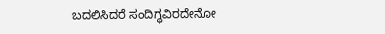ಬದಲಿಸಿದರೆ ಸಂದಿಗ್ಧವಿರದೇನೋ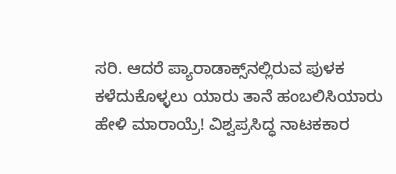ಸರಿ. ಆದರೆ ಪ್ಯಾರಾಡಾಕ್ಸ್‌ನಲ್ಲಿರುವ ಪುಳಕ ಕಳೆದುಕೊಳ್ಳಲು ಯಾರು ತಾನೆ ಹಂಬಲಿಸಿಯಾರು ಹೇಳಿ ಮಾರಾಯ್ರೆ! ವಿಶ್ವಪ್ರಸಿದ್ಧ ನಾಟಕಕಾರ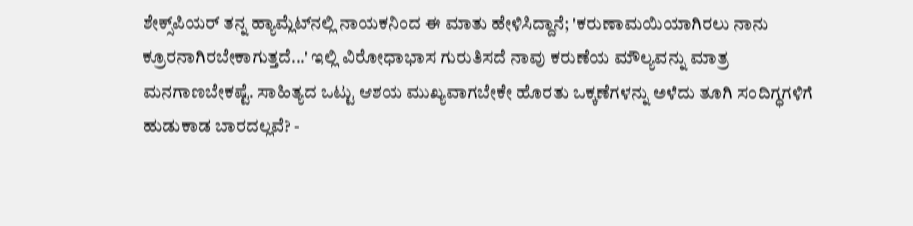ಶೇಕ್ಸ್‌ಪಿಯರ್ ತನ್ನ ಹ್ಯಾಮ್ಲೆಟ್‌ನಲ್ಲಿ ನಾಯಕನಿಂದ ಈ ಮಾತು ಹೇಳಿಸಿದ್ದಾನೆ; 'ಕರುಣಾಮಯಿಯಾಗಿರಲು ನಾನು ಕ್ರೂರನಾಗಿರಬೇಕಾಗುತ್ತದೆ...' ಇಲ್ಲಿ ವಿರೋಧಾಭಾಸ ಗುರುತಿಸದೆ ನಾವು ಕರುಣೆಯ ಮೌಲ್ಯವನ್ನು ಮಾತ್ರ ಮನಗಾಣಬೇಕಷ್ಟೆ. ಸಾಹಿತ್ಯದ ಒಟ್ಟು ಆಶಯ ಮುಖ್ಯವಾಗಬೇಕೇ ಹೊರತು ಒಕ್ಕಣೆಗಳನ್ನು ಅಳೆದು ತೂಗಿ ಸಂದಿಗ್ಧಗಳಿಗೆ ಹುಡುಕಾಡ ಬಾರದಲ್ಲವೆ? -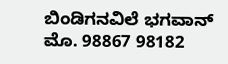ಬಿಂಡಿಗನವಿಲೆ ಭಗವಾನ್ ಮೊ. 98867 98182